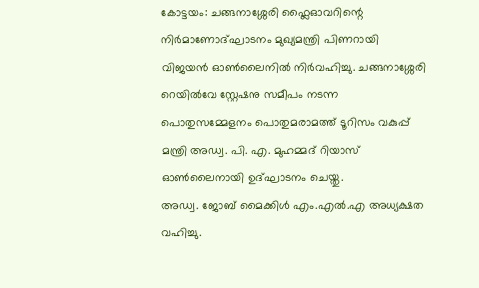കോട്ടയം: ചങ്ങനാശ്ശേരി ഫ്ലൈഓവറിന്റെ നിർമാണോദ്ഘാടനം മുഖ്യമന്ത്രി പിണറായി വിജയൻ ഓൺലൈനിൽ നിർവഹിച്ചു. ചങ്ങനാശ്ശേരി റെയിൽവേ സ്റ്റേഷനു സമീപം നടന്ന പൊതുസമ്മേളനം പൊതുമരാമത്ത് ടൂറിസം വകുപ്പ് മന്ത്രി അഡ്വ. പി. എ. മുഹമ്മദ് റിയാസ് ഓൺലൈനായി ഉദ്ഘാടനം ചെയ്തു.
അഡ്വ. ജോബ് മൈക്കിൾ എം.എൽ.എ അധ്യക്ഷത വഹിച്ചു.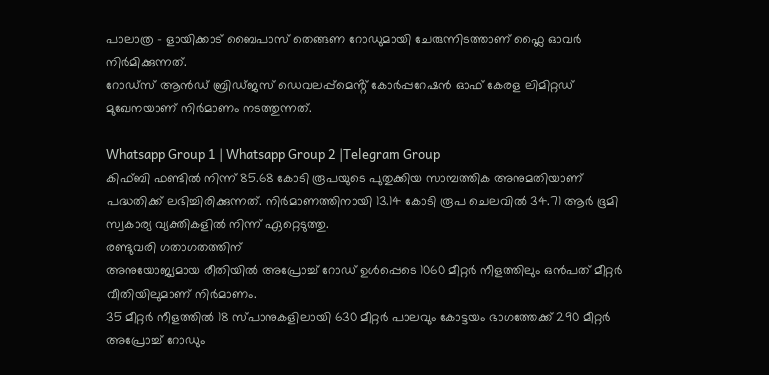പാലാത്ര – ളായിക്കാട് ബൈപാസ് തെങ്ങണ റോഡുമായി ചേരുന്നിടത്താണ് ഫ്ലൈ ഓവർ നിർമിക്കുന്നത്.
റോഡ്സ് ആൻഡ് ബ്രിഡ്ജസ് ഡെവലപ്പ്മെൻ്റ് കോർപ്പറേഷൻ ഓഫ് കേരള ലിമിറ്റഡ് മുഖേനയാണ് നിർമാണം നടത്തുന്നത്.

Whatsapp Group 1 | Whatsapp Group 2 |Telegram Group
കിഫ്ബി ഫണ്ടിൽ നിന്ന് 85.68 കോടി രൂപയുടെ പുതുക്കിയ സാമ്പത്തിക അനുമതിയാണ് പദ്ധതിക്ക് ലഭിച്ചിരിക്കുന്നത്. നിർമാണത്തിനായി 13.14 കോടി രൂപ ചെലവിൽ 34.71 ആർ ഭൂമി സ്വകാര്യ വ്യക്തികളിൽ നിന്ന് ഏറ്റെടുത്തു.
രണ്ടുവരി ഗതാഗതത്തിന്
അനുയോജ്യമായ രീതിയിൽ അപ്രോച്ച് റോഡ് ഉൾപ്പെടെ 1060 മീറ്റർ നീളത്തിലും ഒൻപത് മീറ്റർ വീതിയിലുമാണ് നിർമാണം.
35 മീറ്റർ നീളത്തിൽ 18 സ്പാനുകളിലായി 630 മീറ്റർ പാലവും കോട്ടയം ഭാഗത്തേക്ക് 290 മീറ്റർ അപ്രോച്ച് റോഡും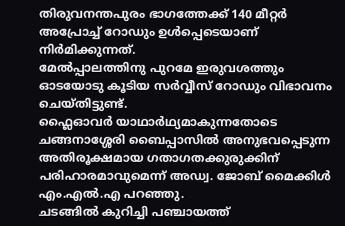തിരുവനന്തപുരം ഭാഗത്തേക്ക് 140 മീറ്റർ അപ്രോച്ച് റോഡും ഉൾപ്പെടെയാണ് നിർമിക്കുന്നത്.
മേൽപ്പാലത്തിനു പുറമേ ഇരുവശത്തും ഓടയോടു കൂടിയ സർവ്വീസ് റോഡും വിഭാവനം ചെയ്തിട്ടുണ്ട്.
ഫ്ലൈഓവർ യാഥാർഥ്യമാകുന്നതോടെ ചങ്ങനാശ്ശേരി ബൈപ്പാസിൽ അനുഭവപ്പെടുന്ന അതിരൂക്ഷമായ ഗതാഗതക്കുരുക്കിന് പരിഹാരമാവുമെന്ന് അഡ്വ. ജോബ് മൈക്കിൾ എം.എൽ.എ പറഞ്ഞു.
ചടങ്ങിൽ കുറിച്ചി പഞ്ചായത്ത്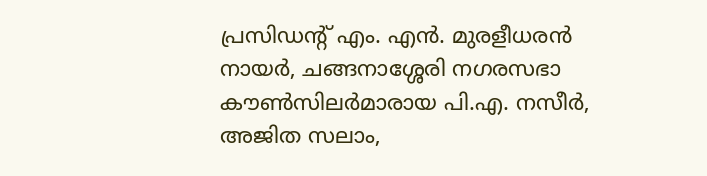പ്രസിഡന്റ് എം. എൻ. മുരളീധരൻ നായർ, ചങ്ങനാശ്ശേരി നഗരസഭാ കൗൺസിലർമാരായ പി.എ. നസീർ, അജിത സലാം,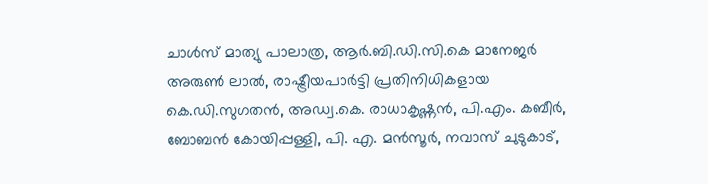ചാൾസ് മാത്യു പാലാത്ര, ആർ.ബി.ഡി.സി.കെ മാനേജർ അരുൺ ലാൽ, രാഷ്ട്രീയപാർട്ടി പ്രതിനിധികളായ കെ.ഡി.സുഗതൻ, അഡ്വ.കെ. രാധാകൃഷ്ണൻ, പി.എം. കബീർ, ബോബൻ കോയിപ്പള്ളി, പി. എ. മൻസൂർ, നവാസ് ചുടുകാട്,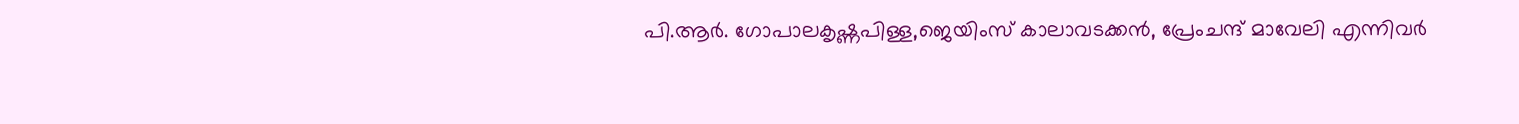പി.ആർ. ഗോപാലകൃഷ്ണപിള്ള,ജെയിംസ് കാലാവടക്കൻ, പ്രേംചന്ദ് മാവേലി എന്നിവർ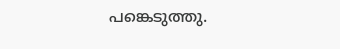പങ്കെടുത്തു.